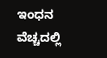ಇಂಧನ ವೆಚ್ಚದಲ್ಲಿ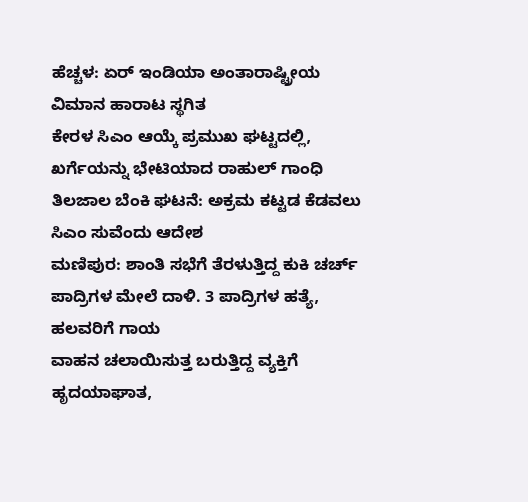ಹೆಚ್ಚಳ: ಏರ್ ಇಂಡಿಯಾ ಅಂತಾರಾಷ್ಟ್ರೀಯ ವಿಮಾನ ಹಾರಾಟ ಸ್ಥಗಿತ
ಕೇರಳ ಸಿಎಂ ಆಯ್ಕೆ ಪ್ರಮುಖ ಘಟ್ಟದಲ್ಲಿ, ಖರ್ಗೆಯನ್ನು ಭೇಟಿಯಾದ ರಾಹುಲ್ ಗಾಂಧಿ
ತಿಲಜಾಲ ಬೆಂಕಿ ಘಟನೆ: ಅಕ್ರಮ ಕಟ್ಟಡ ಕೆಡವಲು ಸಿಎಂ ಸುವೆಂದು ಆದೇಶ
ಮಣಿಪುರ: ಶಾಂತಿ ಸಭೆಗೆ ತೆರಳುತ್ತಿದ್ದ ಕುಕಿ ಚರ್ಚ್ ಪಾದ್ರಿಗಳ ಮೇಲೆ ದಾಳಿ. 3 ಪಾದ್ರಿಗಳ ಹತ್ಯೆ, ಹಲವರಿಗೆ ಗಾಯ
ವಾಹನ ಚಲಾಯಿಸುತ್ತ ಬರುತ್ತಿದ್ದ ವ್ಯಕ್ತಿಗೆ ಹೃದಯಾಘಾತ,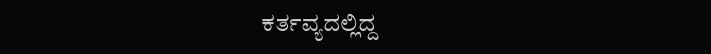ಕರ್ತವ್ಯದಲ್ಲಿದ್ದ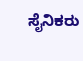ಸೈನಿಕರು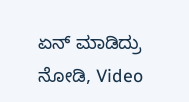ಏನ್ ಮಾಡಿದ್ರು ನೋಡಿ, Video